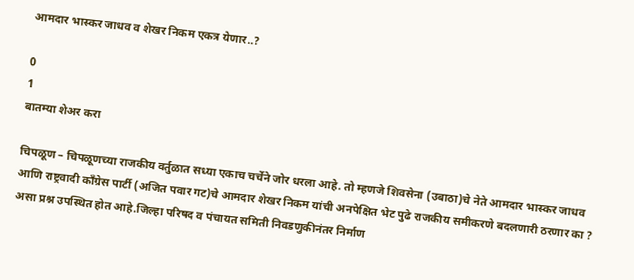आमदार भास्कर जाधव व शेखर निकम एकत्र येणार..?

0
1
बातम्या शेअर करा

चिपळूण – चिपळूणच्या राजकीय वर्तुळात सध्या एकाच चर्चेने जोर धरला आहे. तो म्हणजे शिवसेना (उबाठा)चे नेते आमदार भास्कर जाधव आणि राष्ट्रवादी काँग्रेस पार्टी (अजित पवार गट)चे आमदार शेखर निकम यांची अनपेक्षित भेट पुढे राजकीय समीकरणे बदलणारी ठरणार का ? असा प्रश्न उपस्थित होत आहे.जिल्हा परिषद व पंचायत समिती निवडणुकीनंतर निर्माण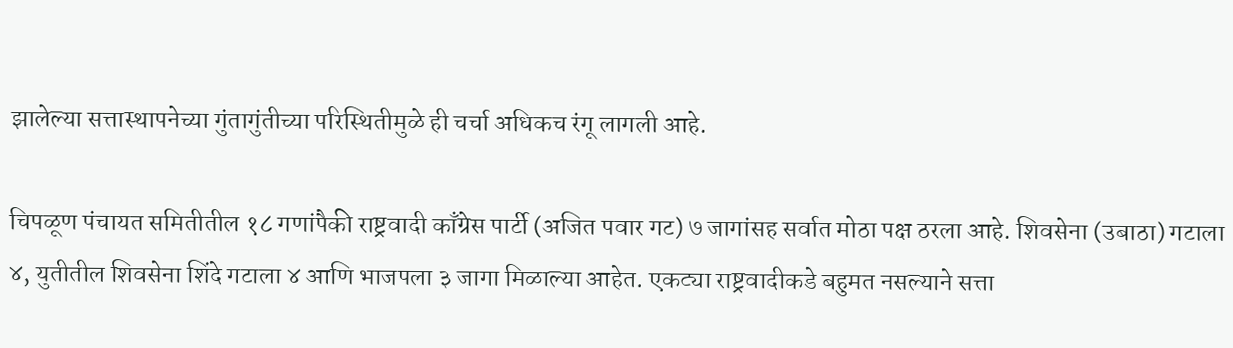झालेल्या सत्तास्थापनेच्या गुंतागुंतीच्या परिस्थितीमुळे ही चर्चा अधिकच रंगू लागली आहे.

चिपळूण पंचायत समितीतील १८ गणांपैकी राष्ट्रवादी काँग्रेस पार्टी (अजित पवार गट) ७ जागांसह सर्वात मोठा पक्ष ठरला आहे. शिवसेना (उबाठा) गटाला ४, युतीतील शिवसेना शिंदे गटाला ४ आणि भाजपला ३ जागा मिळाल्या आहेत. एकट्या राष्ट्रवादीकडे बहुमत नसल्याने सत्ता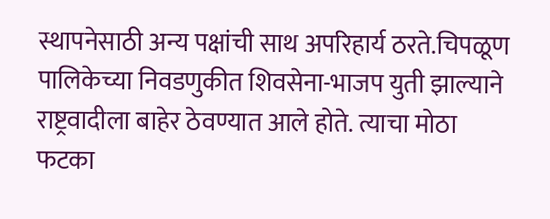स्थापनेसाठी अन्य पक्षांची साथ अपरिहार्य ठरते.चिपळूण पालिकेच्या निवडणुकीत शिवसेना-भाजप युती झाल्याने राष्ट्रवादीला बाहेर ठेवण्यात आले होते. त्याचा मोठा फटका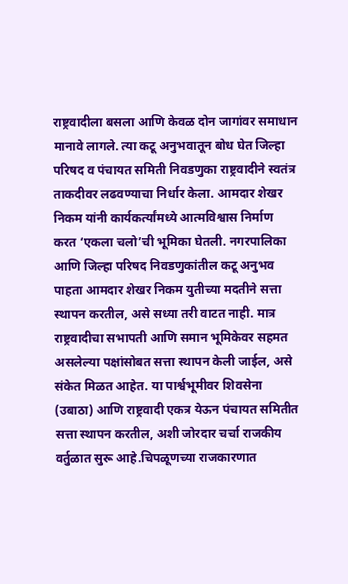राष्ट्रवादीला बसला आणि केवळ दोन जागांवर समाधान मानावे लागले. त्या कटू अनुभवातून बोध घेत जिल्हा परिषद व पंचायत समिती निवडणुका राष्ट्रवादीने स्वतंत्र ताकदीवर लढवण्याचा निर्धार केला. आमदार शेखर निकम यांनी कार्यकर्त्यांमध्ये आत्मविश्वास निर्माण करत ‘एकला चलो’ची भूमिका घेतली. नगरपालिका आणि जिल्हा परिषद निवडणुकांतील कटू अनुभव पाहता आमदार शेखर निकम युतीच्या मदतीने सत्ता स्थापन करतील, असे सध्या तरी वाटत नाही. मात्र राष्ट्रवादीचा सभापती आणि समान भूमिकेवर सहमत असलेल्या पक्षांसोबत सत्ता स्थापन केली जाईल, असे संकेत मिळत आहेत. या पार्श्वभूमीवर शिवसेना (उबाठा) आणि राष्ट्रवादी एकत्र येऊन पंचायत समितीत सत्ता स्थापन करतील, अशी जोरदार चर्चा राजकीय वर्तुळात सुरू आहे.चिपळूणच्या राजकारणात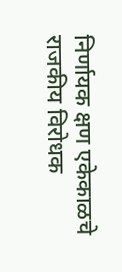निर्णायक क्षण एकेकाळचे राजकीय विरोधक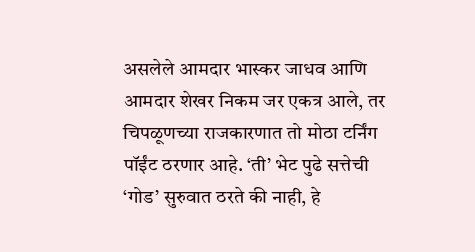असलेले आमदार भास्कर जाधव आणि आमदार शेखर निकम जर एकत्र आले, तर चिपळूणच्या राजकारणात तो मोठा टर्निंग पॉईंट ठरणार आहे. ‘ती’ भेट पुढे सत्तेची ‘गोड’ सुरुवात ठरते की नाही, हे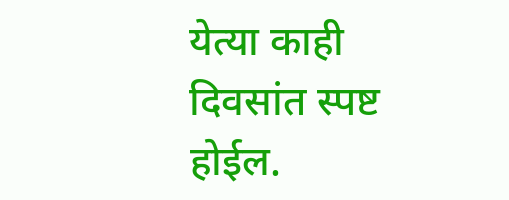येत्या काही दिवसांत स्पष्ट होईल.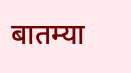बातम्या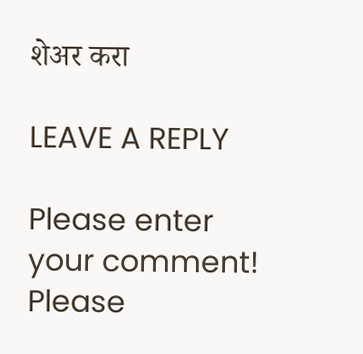शेअर करा

LEAVE A REPLY

Please enter your comment!
Please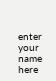enter your name here